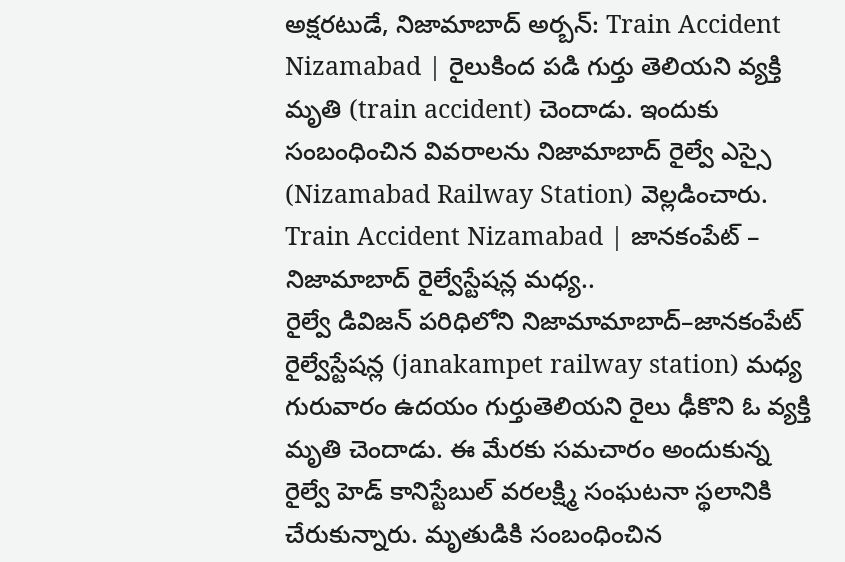అక్షరటుడే, నిజామాబాద్ అర్బన్: Train Accident Nizamabad | రైలుకింద పడి గుర్తు తెలియని వ్యక్తి మృతి (train accident) చెందాడు. ఇందుకు సంబంధించిన వివరాలను నిజామాబాద్ రైల్వే ఎస్సై (Nizamabad Railway Station) వెల్లడించారు.
Train Accident Nizamabad | జానకంపేట్ – నిజామాబాద్ రైల్వేస్టేషన్ల మధ్య..
రైల్వే డివిజన్ పరిధిలోని నిజామామాబాద్–జానకంపేట్ రైల్వేస్టేషన్ల (janakampet railway station) మధ్య గురువారం ఉదయం గుర్తుతెలియని రైలు ఢీకొని ఓ వ్యక్తి మృతి చెందాడు. ఈ మేరకు సమచారం అందుకున్న రైల్వే హెడ్ కానిస్టేబుల్ వరలక్ష్మి సంఘటనా స్థలానికి చేరుకున్నారు. మృతుడికి సంబంధించిన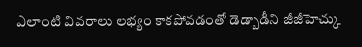ఎలాంటి వివరాలు లభ్యం కాకపోవడంతో డెడ్బాడీని జీజీహెచ్కు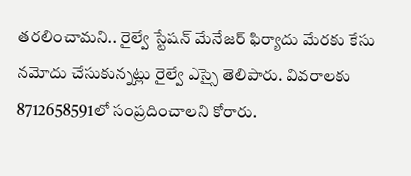తరలించామని.. రైల్వే స్టేషన్ మేనేజర్ ఫిర్యాదు మేరకు కేసు నమోదు చేసుకున్నట్లు రైల్వే ఎస్సై తెలిపారు. వివరాలకు 8712658591లో సంప్రదించాలని కోరారు.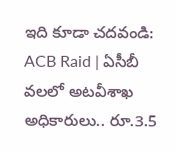ఇది కూడా చదవండి: ACB Raid | ఏసీబీ వలలో అటవీశాఖ అధికారులు.. రూ.3.5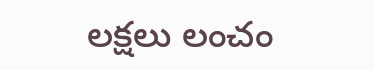లక్షలు లంచం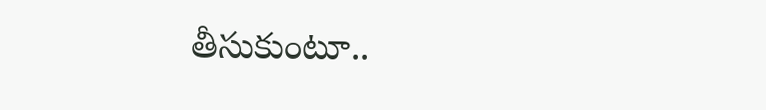తీసుకుంటూ..